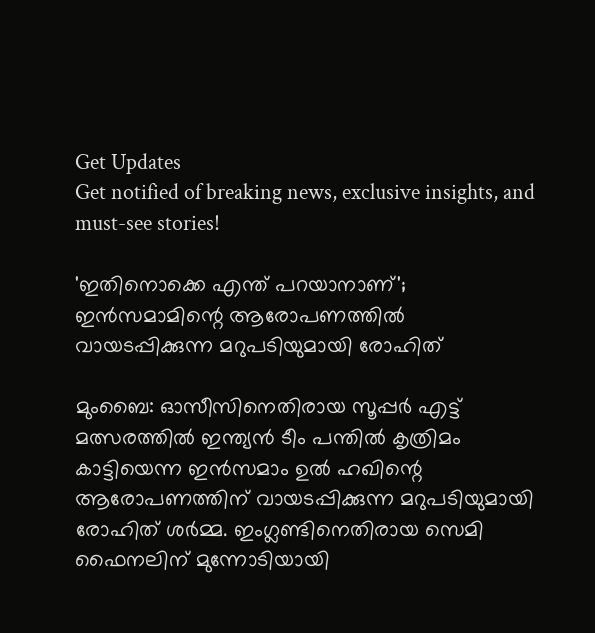Get Updates
Get notified of breaking news, exclusive insights, and must-see stories!

'ഇതിനൊക്കെ എന്ത് പറയാനാണ്'; ഇൻസമാമിന്റെ ആരോപണത്തിൽ വായടപ്പിക്കുന്ന മറുപടിയുമായി രോഹിത്

മുംബൈ: ഓസീസിനെതിരായ സൂപ്പർ എട്ട് മത്സരത്തിൽ ഇന്ത്യൻ ടീം പന്തിൽ കൃത്രിമം കാട്ടിയെന്ന ഇൻസമാം ഉൽ ഹഖിന്റെ ആരോപണത്തിന് വായടപ്പിക്കുന്ന മറുപടിയുമായി രോഹിത് ശർമ്മ. ഇംഗ്ലണ്ടിനെതിരായ സെമി ഫൈനലിന് മുന്നോടിയായി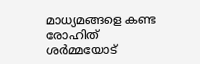മാധ്യമങ്ങളെ കണ്ട രോഹിത് ശർമ്മയോട്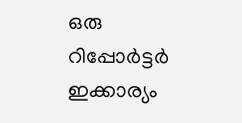ഒരു റിപ്പോർട്ടർ ഇക്കാര്യം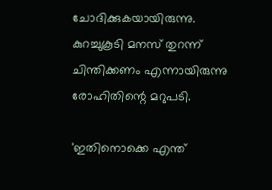ചോദിക്കുകയായിരുന്നു. കുറച്ചുകൂടി മനസ് തുറന്ന് ചിന്തിക്കണം എന്നായിരുന്നു രോഹിതിന്റെ മറുപടി.

'ഇതിനൊക്കെ എന്ത്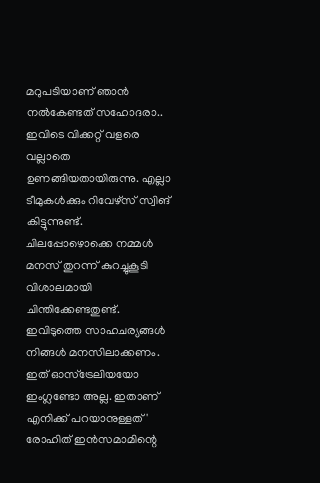മറുപടിയാണ് ഞാൻ നൽകേണ്ടത് സഹോദരാ.. ഇവിടെ വിക്കറ്റ് വളരെ വല്ലാതെ ഉണങ്ങിയതായിരുന്നു. എല്ലാ ടീമുകൾക്കും റിവേഴ്‌സ് സ്വിങ് കിട്ടുന്നുണ്ട്. ചിലപ്പോഴൊക്കെ നമ്മൾ മനസ് തുറന്ന് കുറച്ചുകൂടി വിശാലമായി ചിന്തിക്കേണ്ടതുണ്ട്. ഇവിടുത്തെ സാഹചര്യങ്ങൾ നിങ്ങൾ മനസിലാക്കണം. ഇത് ഓസ്‌ട്രേലിയയോ ഇംഗ്ലണ്ടോ അല്ല. ഇതാണ് എനിക്ക് പറയാനുള്ളത്' രോഹിത് ഇൻസമാമിന്റെ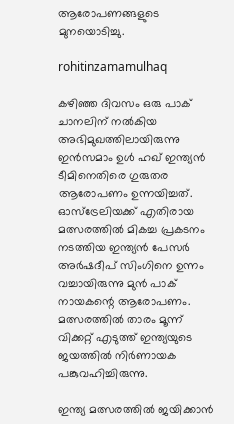ആരോപണങ്ങളുടെ മുനയൊടിച്ചു.

rohitinzamamulhaq

കഴിഞ്ഞ ദിവസം ഒരു പാക് ചാനലിന് നൽകിയ അഭിമുഖത്തിലായിരുന്നു ഇൻസമാം ഉൾ ഹഖ് ഇന്ത്യൻ ടീമിനെതിരെ ഗുരുതര ആരോപണം ഉന്നയിച്ചത്. ഓസ്‌ട്രേലിയക്ക് എതിരായ മത്സരത്തിൽ മികച്ച പ്രകടനം നടത്തിയ ഇന്ത്യൻ പേസർ അർഷദീപ് സിംഗിനെ ഉന്നം വച്ചായിരുന്നു മുൻ പാക് നായകന്റെ ആരോപണം. മത്സരത്തിൽ താരം മൂന്ന് വിക്കറ്റ് എടുത്ത് ഇന്ത്യയുടെ ജയത്തിൽ നിർണായക പങ്കുവഹിച്ചിരുന്നു.

ഇന്ത്യ മത്സരത്തിൽ ജയിക്കാൻ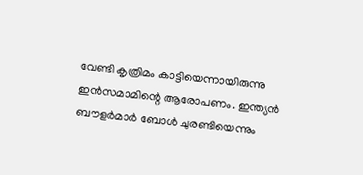വേണ്ടി കൃത്രിമം കാട്ടിയെന്നായിരുന്നു ഇൻസമാമിന്റെ ആരോപണം. ഇന്ത്യൻ ബൗളർമാർ ബോൾ ചുരണ്ടിയെന്നും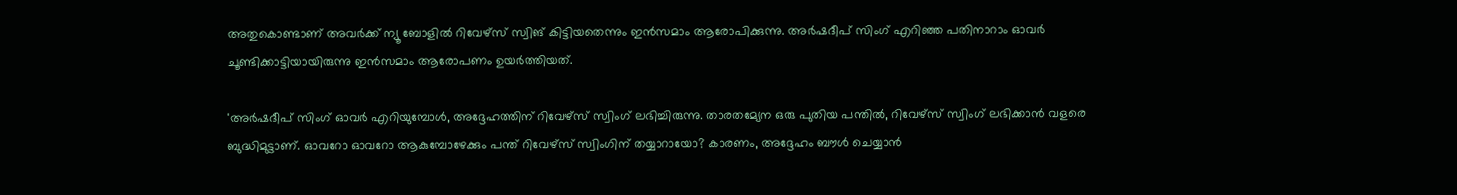അതുകൊണ്ടാണ് അവർക്ക് ന്യൂ ബോളിൽ റിവേഴ്‌സ് സ്വിങ് കിട്ടിയതെന്നും ഇൻസമാം ആരോപിക്കുന്നു. അർഷദീപ് സിംഗ് എറിഞ്ഞ പതിനാറാം ഓവർ ചൂണ്ടിക്കാട്ടിയായിരുന്നു ഇൻസമാം ആരോപണം ഉയർത്തിയത്.

'അർഷദീപ് സിംഗ് ഓവർ എറിയുമ്പോൾ, അദ്ദേഹത്തിന് റിവേഴ്‌സ് സ്വിംഗ് ലഭിച്ചിരുന്നു. താരതമ്യേന ഒരു പുതിയ പന്തിൽ, റിവേഴ്‌സ് സ്വിംഗ് ലഭിക്കാൻ വളരെ ബുദ്ധിമുട്ടാണ്. ഓവറോ ഓവറോ ആകുമ്പോഴേക്കും പന്ത് റിവേഴ്‌സ് സ്വിംഗിന് തയ്യാറായോ? കാരണം, അദ്ദേഹം ബൗൾ ചെയ്യാൻ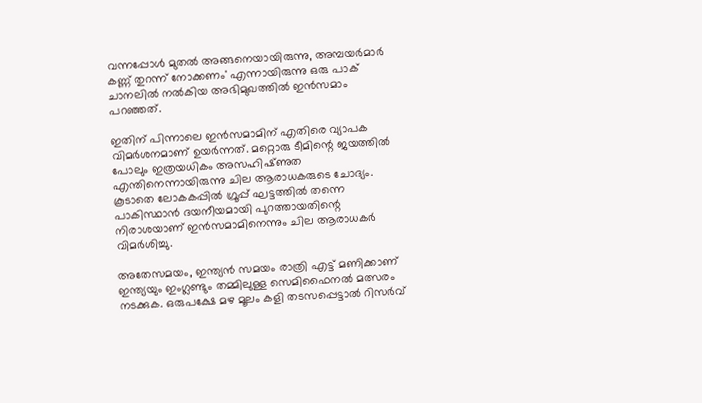വന്നപ്പോൾ മുതൽ അങ്ങനെയായിരുന്നു, അമ്പയർമാർ കണ്ണ് തുറന്ന് നോക്കണം' എന്നായിരുന്നു ഒരു പാക് ചാനലിൽ നൽകിയ അഭിമുഖത്തിൽ ഇൻസമാം പറഞ്ഞത്.

ഇതിന് പിന്നാലെ ഇൻസമാമിന് എതിരെ വ്യാപക വിമർശനമാണ് ഉയർന്നത്. മറ്റൊരു ടീമിന്റെ ജയത്തിൽ പോലും ഇത്രയധികം അസഹിഷ്‌ണുത എന്തിനെന്നായിരുന്നു ചില ആരാധകരുടെ ചോദ്യം. കൂടാതെ ലോകകപ്പിൽ ഗ്രൂപ്പ് ഘട്ടത്തിൽ തന്നെ പാകിസ്ഥാൻ ദയനീയമായി പുറത്തായതിന്റെ നിരാശയാണ് ഇൻസമാമിനെന്നും ചില ആരാധകർ വിമർശിച്ചു.

അതേസമയം, ഇന്ത്യൻ സമയം രാത്രി എട്ട് മണിക്കാണ് ഇന്ത്യയും ഇംഗ്ലണ്ടും തമ്മിലുള്ള സെമിഫൈനൽ മത്സരം നടക്കുക. ഒരുപക്ഷേ മഴ മൂലം കളി തടസപ്പെട്ടാൽ റിസർവ്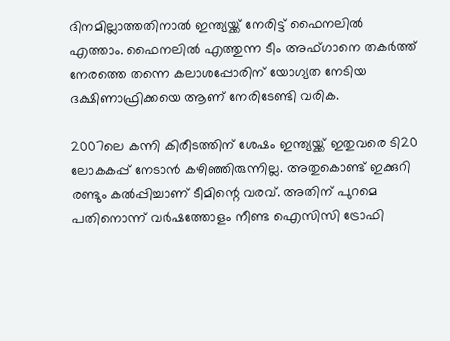ദിനമില്ലാത്തതിനാൽ ഇന്ത്യയ്ക്ക് നേരിട്ട് ഫൈനലിൽ എത്താം. ഫൈനലിൽ എത്തുന്ന ടീം അഫ്‌ഗാനെ തകർത്ത് നേരത്തെ തന്നെ കലാശപ്പോരിന് യോഗ്യത നേടിയ ദക്ഷിണാഫ്രിക്കയെ ആണ് നേരിടേണ്ടി വരിക.

2007ലെ കന്നി കിരീടത്തിന് ശേഷം ഇന്ത്യയ്ക്ക് ഇതുവരെ ടി20 ലോകകപ്പ് നേടാൻ കഴിഞ്ഞിരുന്നില്ല. അതുകൊണ്ട് ഇക്കുറി രണ്ടും കൽപ്പിച്ചാണ് ടീമിന്റെ വരവ്. അതിന് പുറമെ പതിനൊന്ന് വർഷത്തോളം നീണ്ട ഐസിസി ട്രോഫി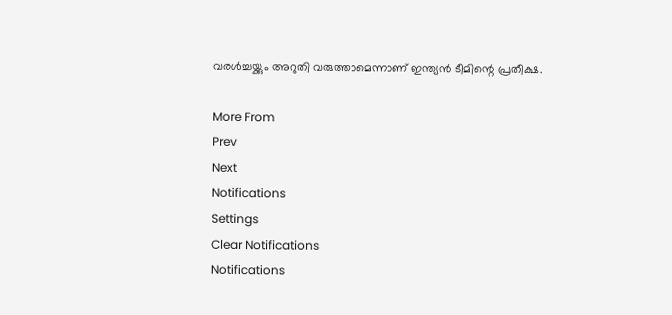വരൾച്ചയ്ക്കും അറുതി വരുത്താമെന്നാണ് ഇന്ത്യൻ ടീമിന്റെ പ്രതീക്ഷ.

More From
Prev
Next
Notifications
Settings
Clear Notifications
Notifications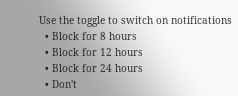Use the toggle to switch on notifications
  • Block for 8 hours
  • Block for 12 hours
  • Block for 24 hours
  • Don't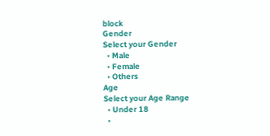block
Gender
Select your Gender
  • Male
  • Female
  • Others
Age
Select your Age Range
  • Under 18
  •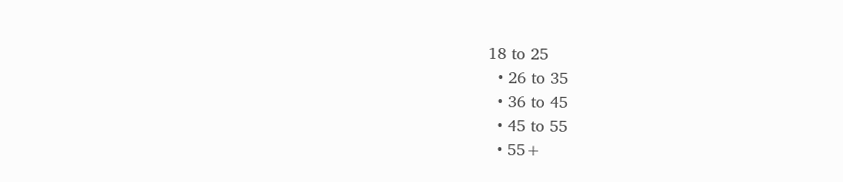18 to 25
  • 26 to 35
  • 36 to 45
  • 45 to 55
  • 55+